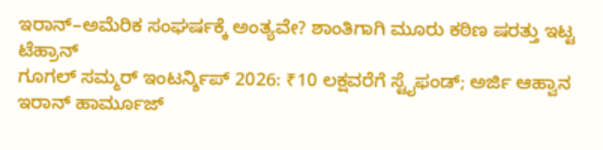ಇರಾನ್–ಅಮೆರಿಕ ಸಂಘರ್ಷಕ್ಕೆ ಅಂತ್ಯವೇ? ಶಾಂತಿಗಾಗಿ ಮೂರು ಕಠಿಣ ಷರತ್ತು ಇಟ್ಟ ಟೆಹ್ರಾನ್
ಗೂಗಲ್ ಸಮ್ಮರ್ ಇಂಟರ್ನ್ಶಿಪ್ 2026: ₹10 ಲಕ್ಷವರೆಗೆ ಸ್ಟೈಫಂಡ್; ಅರ್ಜಿ ಆಹ್ವಾನ
ಇರಾನ್ ಹಾರ್ಮೂಜ್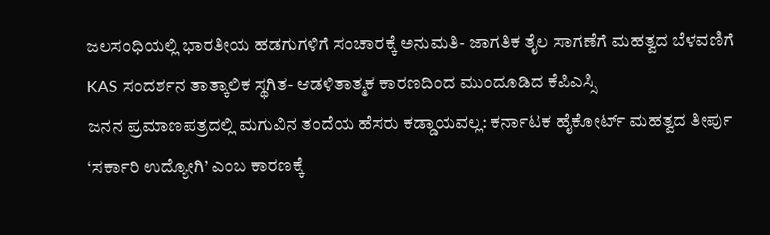ಜಲಸಂಧಿಯಲ್ಲಿ ಭಾರತೀಯ ಹಡಗುಗಳಿಗೆ ಸಂಚಾರಕ್ಕೆ ಅನುಮತಿ- ಜಾಗತಿಕ ತೈಲ ಸಾಗಣೆಗೆ ಮಹತ್ವದ ಬೆಳವಣಿಗೆ
KAS ಸಂದರ್ಶನ ತಾತ್ಕಾಲಿಕ ಸ್ಥಗಿತ- ಆಡಳಿತಾತ್ಮಕ ಕಾರಣದಿಂದ ಮುಂದೂಡಿದ ಕೆಪಿಎಸ್ಸಿ
ಜನನ ಪ್ರಮಾಣಪತ್ರದಲ್ಲಿ ಮಗುವಿನ ತಂದೆಯ ಹೆಸರು ಕಡ್ಡಾಯವಲ್ಲ: ಕರ್ನಾಟಕ ಹೈಕೋರ್ಟ್ ಮಹತ್ವದ ತೀರ್ಪು
‘ಸರ್ಕಾರಿ ಉದ್ಯೋಗಿ’ ಎಂಬ ಕಾರಣಕ್ಕೆ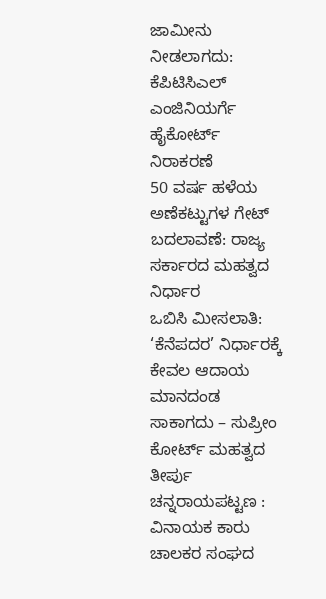ಜಾಮೀನು ನೀಡಲಾಗದು: ಕೆಪಿಟಿಸಿಎಲ್ ಎಂಜಿನಿಯರ್ಗೆ ಹೈಕೋರ್ಟ್ ನಿರಾಕರಣೆ
50 ವರ್ಷ ಹಳೆಯ ಅಣೆಕಟ್ಟುಗಳ ಗೇಟ್ ಬದಲಾವಣೆ: ರಾಜ್ಯ ಸರ್ಕಾರದ ಮಹತ್ವದ ನಿರ್ಧಾರ
ಒಬಿಸಿ ಮೀಸಲಾತಿ: ‘ಕೆನೆಪದರ’ ನಿರ್ಧಾರಕ್ಕೆ ಕೇವಲ ಆದಾಯ ಮಾನದಂಡ ಸಾಕಾಗದು – ಸುಪ್ರೀಂ ಕೋರ್ಟ್ ಮಹತ್ವದ ತೀರ್ಪು
ಚನ್ನರಾಯಪಟ್ಟಣ : ವಿನಾಯಕ ಕಾರು ಚಾಲಕರ ಸಂಘದ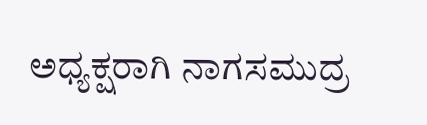ಅಧ್ಯಕ್ಷರಾಗಿ ನಾಗಸಮುದ್ರ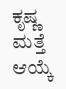ಕೃಷ್ಣ ಮತ್ತೆ ಆಯ್ಕೆ